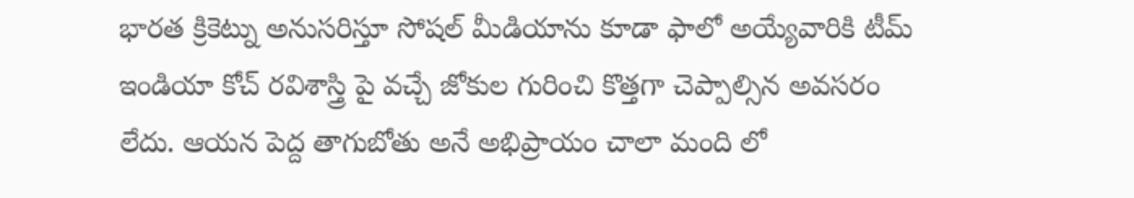భారత క్రికెట్ను అనుసరిస్తూ సోషల్ మీడియాను కూడా ఫాలో అయ్యేవారికి టీమ్ ఇండియా కోచ్ రవిశాస్త్రి పై వచ్చే జోకుల గురించి కొత్తగా చెప్పాల్సిన అవసరం లేదు. ఆయన పెద్ద తాగుబోతు అనే అభిప్రాయం చాలా మంది లో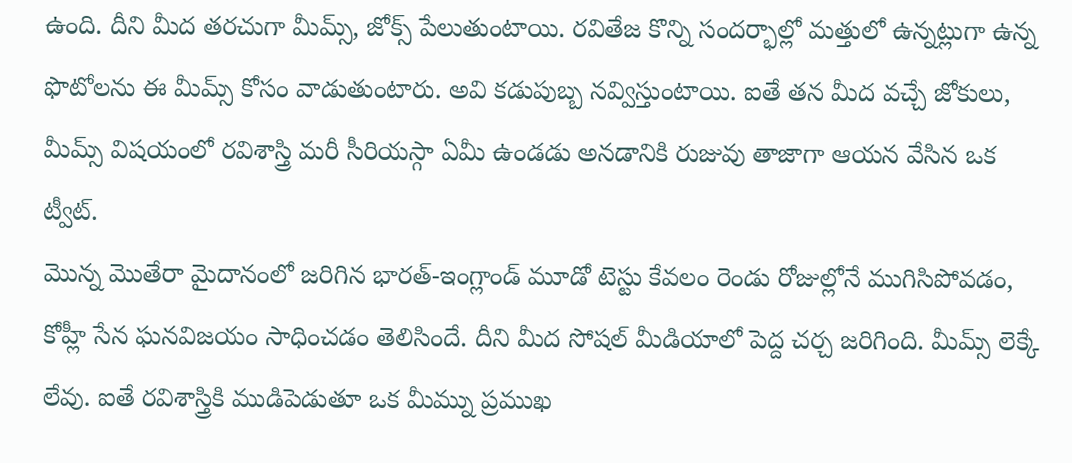ఉంది. దీని మీద తరచుగా మీమ్స్, జోక్స్ పేలుతుంటాయి. రవితేజ కొన్ని సందర్భాల్లో మత్తులో ఉన్నట్లుగా ఉన్న ఫొటోలను ఈ మీమ్స్ కోసం వాడుతుంటారు. అవి కడుపుబ్బ నవ్విస్తుంటాయి. ఐతే తన మీద వచ్చే జోకులు, మీమ్స్ విషయంలో రవిశాస్త్రి మరీ సీరియస్గా ఏమీ ఉండడు అనడానికి రుజువు తాజాగా ఆయన వేసిన ఒక ట్వీట్.
మొన్న మొతేరా మైదానంలో జరిగిన భారత్-ఇంగ్లాండ్ మూడో టెస్టు కేవలం రెండు రోజుల్లోనే ముగిసిపోవడం, కోహ్లీ సేన ఘనవిజయం సాధించడం తెలిసిందే. దీని మీద సోషల్ మీడియాలో పెద్ద చర్చ జరిగింది. మీమ్స్ లెక్కే లేవు. ఐతే రవిశాస్త్రికి ముడిపెడుతూ ఒక మీమ్ను ప్రముఖ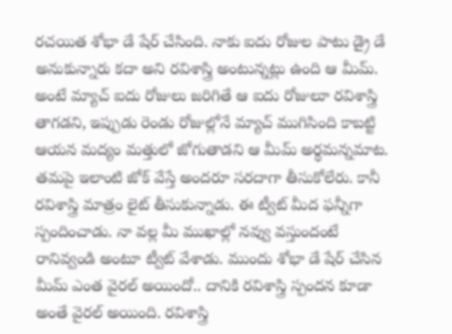రచయిత శోభా డే షేర్ చేసింది. నాకు ఐదు రోజుల పాటు డ్రై డే అనుకున్నారు కదా అని రవిశాస్త్రి అంటున్నట్లు ఉంది ఆ మీమ్. అంటే మ్యాచ్ ఐదు రోజులు జరిగితే ఆ ఐదు రోజులూ రవిశాస్త్రి తాగడని, ఇప్పుడు రెండు రోజుల్లోనే మ్యాచ్ ముగిసింది కాబట్టి ఆయన మద్యం మత్తులో జోగుతాడని ఆ మీమ్ అర్థమన్నమాట.
తమపై ఇలాంటి జోక్ వేస్తే అందరూ సరదాగా తీసుకోలేరు. కానీ రవిశాస్త్రి మాత్రం లైట్ తీసుకున్నాడు. ఈ ట్వీట్ మీద ఫన్నీగా స్పందించాడు. నా వల్ల మీ ముఖాల్లో నవ్వు వస్తుందంటే రానివ్వండి అంటూ ట్వీట్ వేశాడు. ముందు శోభా డే షేర్ చేసిన మీమ్ ఎంత వైరల్ అయిందో.. దానికి రవిశాస్త్రి స్పందన కూడా అంతే వైరల్ అయింది. రవిశాస్త్రి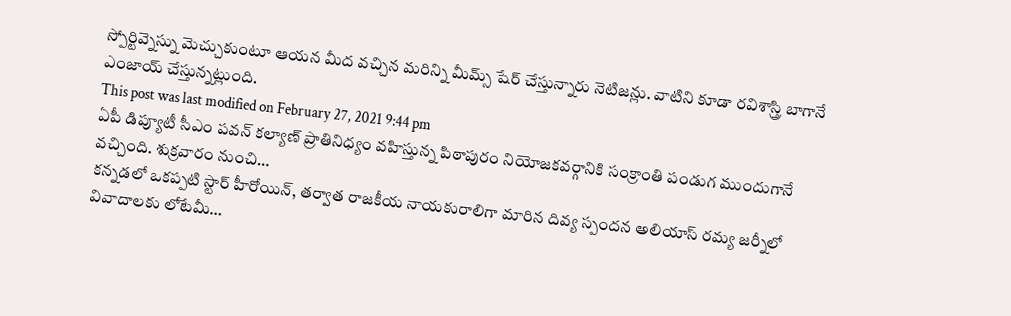స్పోర్టివ్నెస్ను మెచ్చుకుంటూ ఆయన మీద వచ్చిన మరిన్ని మీమ్స్ షేర్ చేస్తున్నారు నెటిజన్లు. వాటిని కూడా రవిశాస్త్రి బాగానే ఎంజాయ్ చేస్తున్నట్లుంది.
This post was last modified on February 27, 2021 9:44 pm
ఏపీ డిప్యూటీ సీఎం పవన్ కల్యాణ్ ప్రాతినిధ్యం వహిస్తున్న పిఠాపురం నియోజకవర్గానికి సంక్రాంతి పండుగ ముందుగానే వచ్చింది. శుక్రవారం నుంచి…
కన్నడలో ఒకప్పటి స్టార్ హీరోయిన్, తర్వాత రాజకీయ నాయకురాలిగా మారిన దివ్య స్పందన అలియాస్ రమ్య జర్నీలో వివాదాలకు లోటేమీ…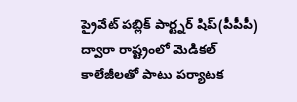ప్రైవేట్ పబ్లిక్ పార్ట్నర్ షిప్(పీపీపీ) ద్వారా రాష్ట్రంలో మెడికల్ కాలేజీలతో పాటు పర్యాటక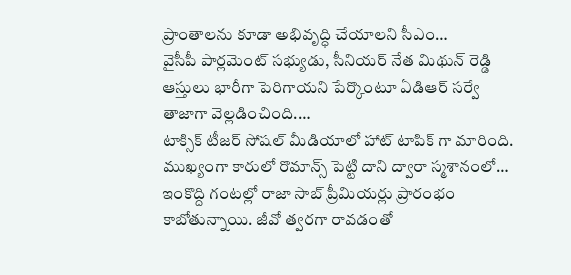ప్రాంతాలను కూడా అభివృద్ధి చేయాలని సీఎం…
వైసీపీ పార్లమెంట్ సభ్యుడు, సీనియర్ నేత మిథున్ రెడ్డి ఆస్తులు భారీగా పెరిగాయని పేర్కొంటూ ఏడిఆర్ సర్వే తాజాగా వెల్లడించింది.…
టాక్సిక్ టీజర్ సోషల్ మీడియాలో హాట్ టాపిక్ గా మారింది. ముఖ్యంగా కారులో రొమాన్స్ పెట్టి దాని ద్వారా స్మశానంలో…
ఇంకొద్ది గంటల్లో రాజా సాబ్ ప్రీమియర్లు ప్రారంభం కాబోతున్నాయి. జీవో త్వరగా రావడంతో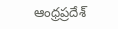ఆంధ్రప్రదేశ్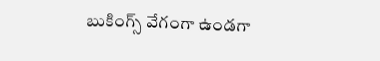బుకింగ్స్ వేగంగా ఉండగా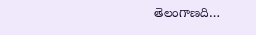తెలంగాణది…